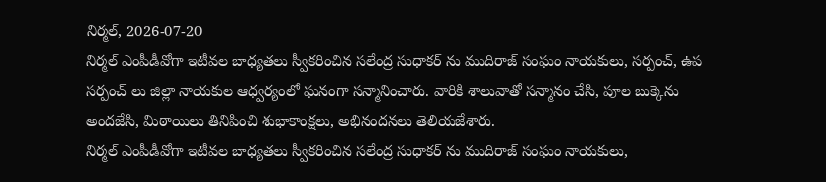నిర్మల్, 2026-07-20
నిర్మల్ ఎంపీడీవోగా ఇటీవల బాధ్యతలు స్వీకరించిన సలేంద్ర సుధాకర్ ను ముదిరాజ్ సంఘం నాయకులు, సర్పంచ్, ఉప సర్పంచ్ లు జిల్లా నాయకుల ఆధ్వర్యంలో ఘనంగా సన్మానించారు. వారికి శాలువాతో సన్మానం చేసి, పూల బుక్కెను అందజేసి, మిఠాయిలు తినిపించి శుభాకాంక్షలు, అభినందనలు తెలియజేశారు.
నిర్మల్ ఎంపీడీవోగా ఇటీవల బాధ్యతలు స్వీకరించిన సలేంద్ర సుధాకర్ ను ముదిరాజ్ సంఘం నాయకులు,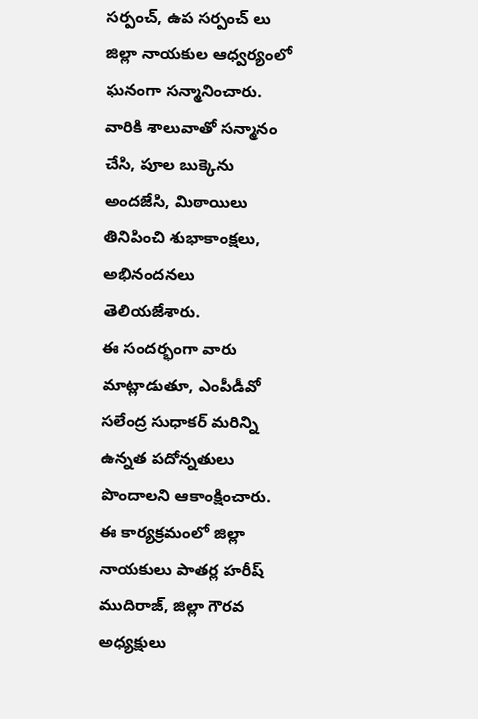సర్పంచ్, ఉప సర్పంచ్ లు జిల్లా నాయకుల ఆధ్వర్యంలో ఘనంగా సన్మానించారు. వారికి శాలువాతో సన్మానం చేసి, పూల బుక్కెను అందజేసి, మిఠాయిలు తినిపించి శుభాకాంక్షలు, అభినందనలు తెలియజేశారు.
ఈ సందర్భంగా వారు మాట్లాడుతూ, ఎంపీడీవో సలేంద్ర సుధాకర్ మరిన్ని ఉన్నత పదోన్నతులు పొందాలని ఆకాంక్షించారు.
ఈ కార్యక్రమంలో జిల్లా నాయకులు పాతర్ల హరీష్ ముదిరాజ్, జిల్లా గౌరవ అధ్యక్షులు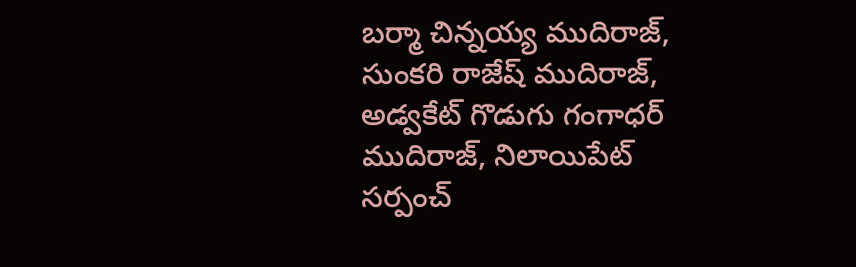బర్మా చిన్నయ్య ముదిరాజ్, సుంకరి రాజేష్ ముదిరాజ్, అడ్వకేట్ గొడుగు గంగాధర్ ముదిరాజ్, నిలాయిపేట్ సర్పంచ్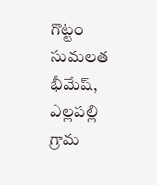గొట్టం సుమలత భీమేష్, ఎల్లపల్లి గ్రామ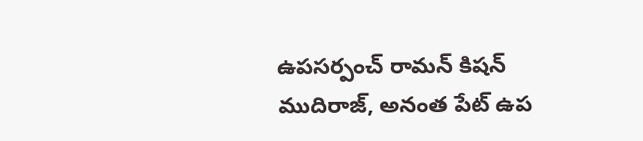ఉపసర్పంచ్ రామన్ కిషన్ ముదిరాజ్, అనంత పేట్ ఉప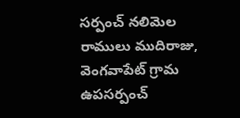సర్పంచ్ నలిమెల రాములు ముదిరాజు, వెంగవాపేట్ గ్రామ ఉపసర్పంచ్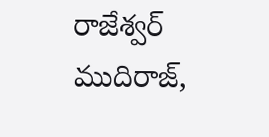రాజేశ్వర్ ముదిరాజ్,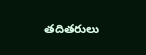తదితరులు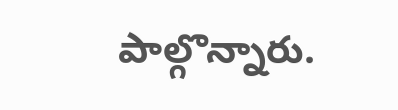పాల్గొన్నారు.